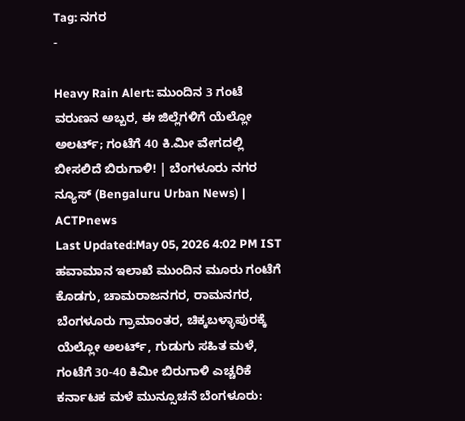Tag: ನಗರ
-

Heavy Rain Alert: ಮುಂದಿನ 3 ಗಂಟೆ ವರುಣನ ಅಬ್ಬರ, ಈ ಜಿಲ್ಲೆಗಳಿಗೆ ಯೆಲ್ಲೋ ಅಲರ್ಟ್; ಗಂಟೆಗೆ 40 ಕಿ.ಮೀ ವೇಗದಲ್ಲಿ ಬೀಸಲಿದೆ ಬಿರುಗಾಳಿ! | ಬೆಂಗಳೂರು ನಗರ ನ್ಯೂಸ್ (Bengaluru Urban News) | ACTPnews
Last Updated:May 05, 2026 4:02 PM IST ಹವಾಮಾನ ಇಲಾಖೆ ಮುಂದಿನ ಮೂರು ಗಂಟೆಗೆ ಕೊಡಗು, ಚಾಮರಾಜನಗರ, ರಾಮನಗರ, ಬೆಂಗಳೂರು ಗ್ರಾಮಾಂತರ, ಚಿಕ್ಕಬಳ್ಳಾಪುರಕ್ಕೆ ಯೆಲ್ಲೋ ಅಲರ್ಟ್, ಗುಡುಗು ಸಹಿತ ಮಳೆ, ಗಂಟೆಗೆ 30-40 ಕಿಮೀ ಬಿರುಗಾಳಿ ಎಚ್ಚರಿಕೆ ಕರ್ನಾಟಕ ಮಳೆ ಮುನ್ಸೂಚನೆ ಬೆಂಗಳೂರು: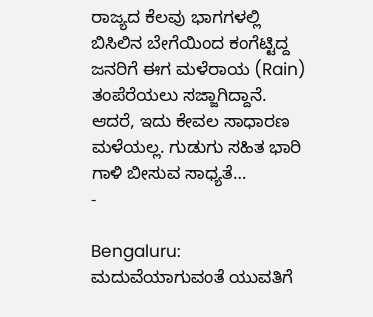ರಾಜ್ಯದ ಕೆಲವು ಭಾಗಗಳಲ್ಲಿ ಬಿಸಿಲಿನ ಬೇಗೆಯಿಂದ ಕಂಗೆಟ್ಟಿದ್ದ ಜನರಿಗೆ ಈಗ ಮಳೆರಾಯ (Rain) ತಂಪೆರೆಯಲು ಸಜ್ಜಾಗಿದ್ದಾನೆ. ಆದರೆ, ಇದು ಕೇವಲ ಸಾಧಾರಣ ಮಳೆಯಲ್ಲ. ಗುಡುಗು ಸಹಿತ ಭಾರಿ ಗಾಳಿ ಬೀಸುವ ಸಾಧ್ಯತೆ…
-

Bengaluru: ಮದುವೆಯಾಗುವಂತೆ ಯುವತಿಗೆ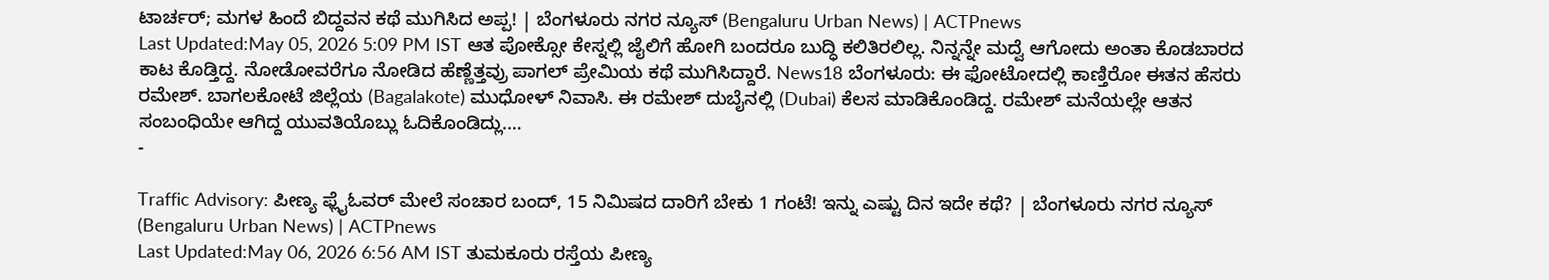ಟಾರ್ಚರ್; ಮಗಳ ಹಿಂದೆ ಬಿದ್ದವನ ಕಥೆ ಮುಗಿಸಿದ ಅಪ್ಪ! | ಬೆಂಗಳೂರು ನಗರ ನ್ಯೂಸ್ (Bengaluru Urban News) | ACTPnews
Last Updated:May 05, 2026 5:09 PM IST ಆತ ಪೋಕ್ಸೋ ಕೇಸ್ನಲ್ಲಿ ಜೈಲಿಗೆ ಹೋಗಿ ಬಂದರೂ ಬುದ್ಧಿ ಕಲಿತಿರಲಿಲ್ಲ. ನಿನ್ನನ್ನೇ ಮದ್ವೆ ಆಗೋದು ಅಂತಾ ಕೊಡಬಾರದ ಕಾಟ ಕೊಡ್ತಿದ್ದ. ನೋಡೋವರೆಗೂ ನೋಡಿದ ಹೆಣ್ಣೆತ್ತವ್ರು ಪಾಗಲ್ ಪ್ರೇಮಿಯ ಕಥೆ ಮುಗಿಸಿದ್ದಾರೆ. News18 ಬೆಂಗಳೂರು: ಈ ಫೋಟೋದಲ್ಲಿ ಕಾಣ್ತಿರೋ ಈತನ ಹೆಸರು ರಮೇಶ್. ಬಾಗಲಕೋಟೆ ಜಿಲ್ಲೆಯ (Bagalakote) ಮುಧೋಳ್ ನಿವಾಸಿ. ಈ ರಮೇಶ್ ದುಬೈನಲ್ಲಿ (Dubai) ಕೆಲಸ ಮಾಡಿಕೊಂಡಿದ್ದ. ರಮೇಶ್ ಮನೆಯಲ್ಲೇ ಆತನ ಸಂಬಂಧಿಯೇ ಆಗಿದ್ದ ಯುವತಿಯೊಬ್ಲು ಓದಿಕೊಂಡಿದ್ಲು.…
-

Traffic Advisory: ಪೀಣ್ಯ ಫ್ಲೈಓವರ್ ಮೇಲೆ ಸಂಚಾರ ಬಂದ್, 15 ನಿಮಿಷದ ದಾರಿಗೆ ಬೇಕು 1 ಗಂಟೆ! ಇನ್ನು ಎಷ್ಟು ದಿನ ಇದೇ ಕಥೆ? | ಬೆಂಗಳೂರು ನಗರ ನ್ಯೂಸ್ (Bengaluru Urban News) | ACTPnews
Last Updated:May 06, 2026 6:56 AM IST ತುಮಕೂರು ರಸ್ತೆಯ ಪೀಣ್ಯ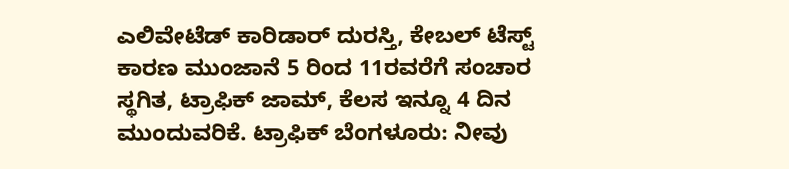ಎಲಿವೇಟೆಡ್ ಕಾರಿಡಾರ್ ದುರಸ್ತಿ, ಕೇಬಲ್ ಟೆಸ್ಟ್ ಕಾರಣ ಮುಂಜಾನೆ 5 ರಿಂದ 11ರವರೆಗೆ ಸಂಚಾರ ಸ್ಥಗಿತ, ಟ್ರಾಫಿಕ್ ಜಾಮ್, ಕೆಲಸ ಇನ್ನೂ 4 ದಿನ ಮುಂದುವರಿಕೆ. ಟ್ರಾಫಿಕ್ ಬೆಂಗಳೂರು: ನೀವು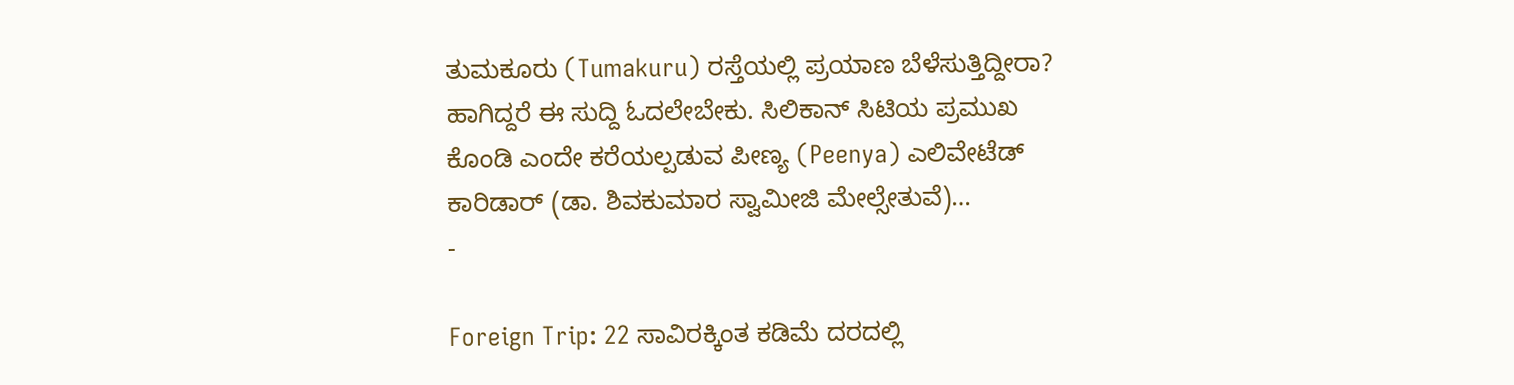ತುಮಕೂರು (Tumakuru) ರಸ್ತೆಯಲ್ಲಿ ಪ್ರಯಾಣ ಬೆಳೆಸುತ್ತಿದ್ದೀರಾ? ಹಾಗಿದ್ದರೆ ಈ ಸುದ್ದಿ ಓದಲೇಬೇಕು. ಸಿಲಿಕಾನ್ ಸಿಟಿಯ ಪ್ರಮುಖ ಕೊಂಡಿ ಎಂದೇ ಕರೆಯಲ್ಪಡುವ ಪೀಣ್ಯ (Peenya) ಎಲಿವೇಟೆಡ್ ಕಾರಿಡಾರ್ (ಡಾ. ಶಿವಕುಮಾರ ಸ್ವಾಮೀಜಿ ಮೇಲ್ಸೇತುವೆ)…
-

Foreign Trip: 22 ಸಾವಿರಕ್ಕಿಂತ ಕಡಿಮೆ ದರದಲ್ಲಿ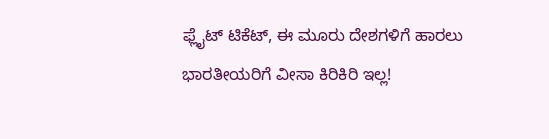ಫ್ಲೈಟ್ ಟಿಕೆಟ್, ಈ ಮೂರು ದೇಶಗಳಿಗೆ ಹಾರಲು ಭಾರತೀಯರಿಗೆ ವೀಸಾ ಕಿರಿಕಿರಿ ಇಲ್ಲ!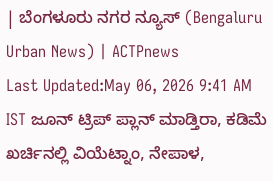| ಬೆಂಗಳೂರು ನಗರ ನ್ಯೂಸ್ (Bengaluru Urban News) | ACTPnews
Last Updated:May 06, 2026 9:41 AM IST ಜೂನ್ ಟ್ರಿಪ್ ಪ್ಲಾನ್ ಮಾಡ್ತಿರಾ, ಕಡಿಮೆ ಖರ್ಚಿನಲ್ಲಿ ವಿಯೆಟ್ನಾಂ, ನೇಪಾಳ,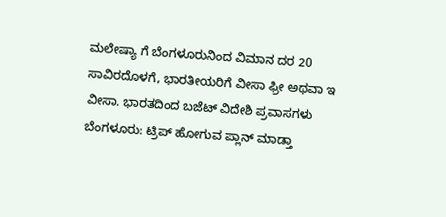ಮಲೇಷ್ಯಾ ಗೆ ಬೆಂಗಳೂರುನಿಂದ ವಿಮಾನ ದರ 20 ಸಾವಿರದೊಳಗೆ, ಭಾರತೀಯರಿಗೆ ವೀಸಾ ಫ್ರೀ ಅಥವಾ ಇ ವೀಸಾ. ಭಾರತದಿಂದ ಬಜೆಟ್ ವಿದೇಶಿ ಪ್ರವಾಸಗಳು ಬೆಂಗಳೂರು: ಟ್ರಿಪ್ ಹೋಗುವ ಪ್ಲಾನ್ ಮಾಡ್ತಾ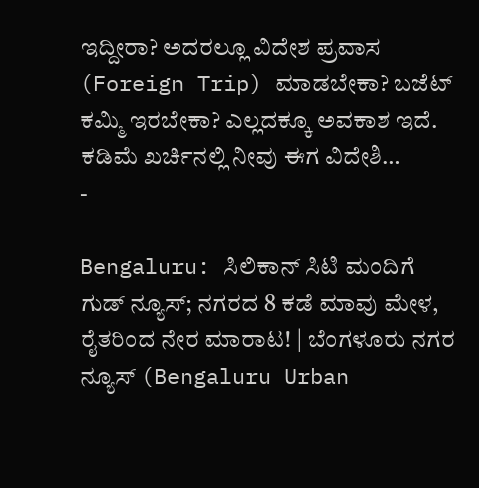ಇದ್ದೀರಾ? ಅದರಲ್ಲೂ ವಿದೇಶ ಪ್ರವಾಸ (Foreign Trip) ಮಾಡಬೇಕಾ? ಬಜೆಟ್ ಕಮ್ಮಿ ಇರಬೇಕಾ? ಎಲ್ಲದಕ್ಕೂ ಅವಕಾಶ ಇದೆ. ಕಡಿಮೆ ಖರ್ಚಿನಲ್ಲಿ ನೀವು ಈಗ ವಿದೇಶಿ…
-

Bengaluru: ಸಿಲಿಕಾನ್ ಸಿಟಿ ಮಂದಿಗೆ ಗುಡ್ ನ್ಯೂಸ್; ನಗರದ 8 ಕಡೆ ಮಾವು ಮೇಳ, ರೈತರಿಂದ ನೇರ ಮಾರಾಟ! | ಬೆಂಗಳೂರು ನಗರ ನ್ಯೂಸ್ (Bengaluru Urban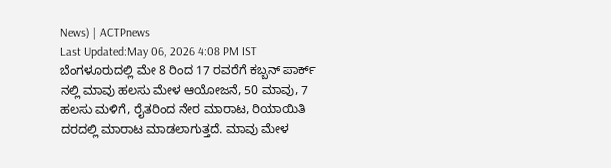News) | ACTPnews
Last Updated:May 06, 2026 4:08 PM IST ಬೆಂಗಳೂರುದಲ್ಲಿ ಮೇ 8 ರಿಂದ 17 ರವರೆಗೆ ಕಬ್ಬನ್ ಪಾರ್ಕ್ ನಲ್ಲಿ ಮಾವು ಹಲಸು ಮೇಳ ಆಯೋಜನೆ, 50 ಮಾವು, 7 ಹಲಸು ಮಳಿಗೆ, ರೈತರಿಂದ ನೇರ ಮಾರಾಟ, ರಿಯಾಯಿತಿ ದರದಲ್ಲಿ ಮಾರಾಟ ಮಾಡಲಾಗುತ್ತದೆ. ಮಾವು ಮೇಳ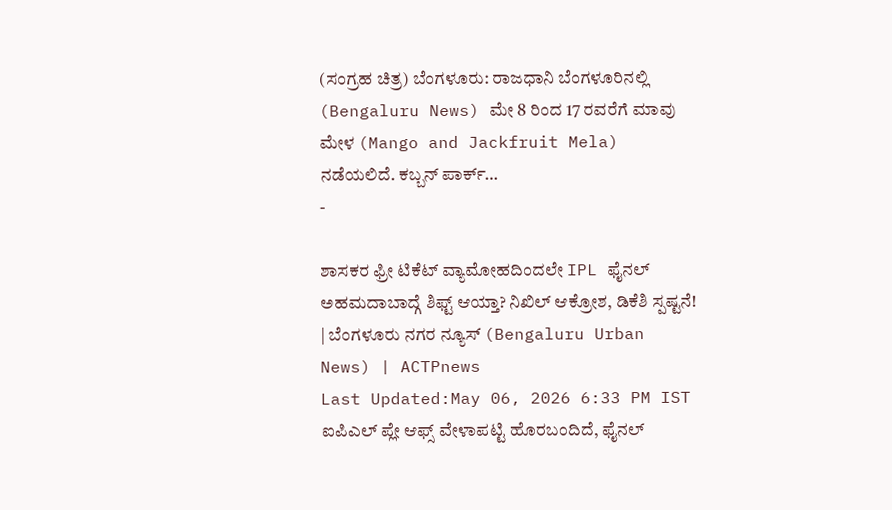(ಸಂಗ್ರಹ ಚಿತ್ರ) ಬೆಂಗಳೂರು: ರಾಜಧಾನಿ ಬೆಂಗಳೂರಿನಲ್ಲಿ (Bengaluru News) ಮೇ 8 ರಿಂದ 17 ರವರೆಗೆ ಮಾವು ಮೇಳ (Mango and Jackfruit Mela) ನಡೆಯಲಿದೆ. ಕಬ್ಬನ್ ಪಾರ್ಕ್…
-

ಶಾಸಕರ ಫ್ರೀ ಟಿಕೆಟ್ ವ್ಯಾಮೋಹದಿಂದಲೇ IPL ಫೈನಲ್ ಅಹಮದಾಬಾದ್ಗೆ ಶಿಫ್ಟ್ ಆಯ್ತಾ? ನಿಖಿಲ್ ಆಕ್ರೋಶ, ಡಿಕೆಶಿ ಸ್ಪಷ್ಟನೆ! | ಬೆಂಗಳೂರು ನಗರ ನ್ಯೂಸ್ (Bengaluru Urban News) | ACTPnews
Last Updated:May 06, 2026 6:33 PM IST ಐಪಿಎಲ್ ಪ್ಲೇ ಆಫ್ಸ್ ವೇಳಾಪಟ್ಟಿ ಹೊರಬಂದಿದೆ, ಫೈನಲ್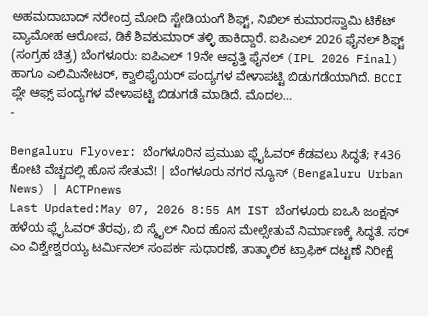ಅಹಮದಾಬಾದ್ ನರೇಂದ್ರ ಮೋದಿ ಸ್ಟೇಡಿಯಂಗೆ ಶಿಫ್ಟ್, ನಿಖಿಲ್ ಕುಮಾರಸ್ವಾಮಿ ಟಿಕೆಟ್ ವ್ಯಾಮೋಹ ಆರೋಪ, ಡಿಕೆ ಶಿವಕುಮಾರ್ ತಳ್ಳಿ ಹಾಕಿದ್ದಾರೆ. ಐಪಿಎಲ್ 2026 ಫೈನಲ್ ಶಿಫ್ಟ್ (ಸಂಗ್ರಹ ಚಿತ್ರ) ಬೆಂಗಳೂರು: ಐಪಿಎಲ್ 19ನೇ ಆವೃತ್ತಿ ಫೈನಲ್ (IPL 2026 Final) ಹಾಗೂ ಎಲಿಮಿನೇಟರ್, ಕ್ವಾಲಿಫೈಯರ್ ಪಂದ್ಯಗಳ ವೇಳಾಪಟ್ಟಿ ಬಿಡುಗಡೆಯಾಗಿದೆ. BCCI ಪ್ಲೇ ಆಫ್ಸ್ ಪಂದ್ಯಗಳ ವೇಳಾಪಟ್ಟಿ ಬಿಡುಗಡೆ ಮಾಡಿದೆ. ಮೊದಲ…
-

Bengaluru Flyover: ಬೆಂಗಳೂರಿನ ಪ್ರಮುಖ ಫ್ಲೈಓವರ್ ಕೆಡವಲು ಸಿದ್ಧತೆ; ₹436 ಕೋಟಿ ವೆಚ್ಚದಲ್ಲಿ ಹೊಸ ಸೇತುವೆ! | ಬೆಂಗಳೂರು ನಗರ ನ್ಯೂಸ್ (Bengaluru Urban News) | ACTPnews
Last Updated:May 07, 2026 8:55 AM IST ಬೆಂಗಳೂರು ಐಒಸಿ ಜಂಕ್ಷನ್ ಹಳೆಯ ಫ್ಲೈಓವರ್ ತೆರವು, ಬಿ ಸ್ಮೈಲ್ ನಿಂದ ಹೊಸ ಮೇಲ್ಸೇತುವೆ ನಿರ್ಮಾಣಕ್ಕೆ ಸಿದ್ಧತೆ. ಸರ್ ಎಂ ವಿಶ್ವೇಶ್ವರಯ್ಯ ಟರ್ಮಿನಲ್ ಸಂಪರ್ಕ ಸುಧಾರಣೆ, ತಾತ್ಕಾಲಿಕ ಟ್ರಾಫಿಕ್ ದಟ್ಟಣೆ ನಿರೀಕ್ಷೆ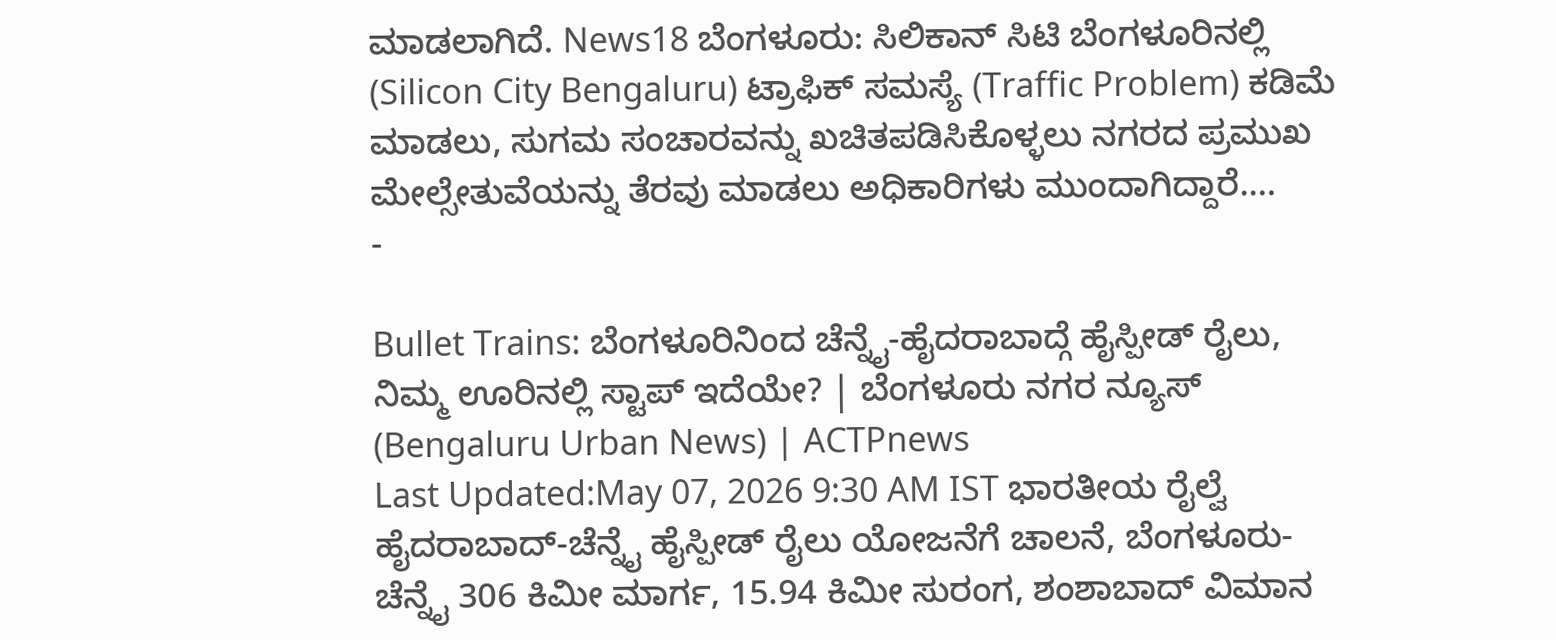ಮಾಡಲಾಗಿದೆ. News18 ಬೆಂಗಳೂರು: ಸಿಲಿಕಾನ್ ಸಿಟಿ ಬೆಂಗಳೂರಿನಲ್ಲಿ (Silicon City Bengaluru) ಟ್ರಾಫಿಕ್ ಸಮಸ್ಯೆ (Traffic Problem) ಕಡಿಮೆ ಮಾಡಲು, ಸುಗಮ ಸಂಚಾರವನ್ನು ಖಚಿತಪಡಿಸಿಕೊಳ್ಳಲು ನಗರದ ಪ್ರಮುಖ ಮೇಲ್ಸೇತುವೆಯನ್ನು ತೆರವು ಮಾಡಲು ಅಧಿಕಾರಿಗಳು ಮುಂದಾಗಿದ್ದಾರೆ.…
-

Bullet Trains: ಬೆಂಗಳೂರಿನಿಂದ ಚೆನ್ನೈ-ಹೈದರಾಬಾದ್ಗೆ ಹೈಸ್ಪೀಡ್ ರೈಲು, ನಿಮ್ಮ ಊರಿನಲ್ಲಿ ಸ್ಟಾಪ್ ಇದೆಯೇ? | ಬೆಂಗಳೂರು ನಗರ ನ್ಯೂಸ್ (Bengaluru Urban News) | ACTPnews
Last Updated:May 07, 2026 9:30 AM IST ಭಾರತೀಯ ರೈಲ್ವೆ ಹೈದರಾಬಾದ್-ಚೆನ್ನೈ ಹೈಸ್ಪೀಡ್ ರೈಲು ಯೋಜನೆಗೆ ಚಾಲನೆ, ಬೆಂಗಳೂರು-ಚೆನ್ನೈ 306 ಕಿಮೀ ಮಾರ್ಗ, 15.94 ಕಿಮೀ ಸುರಂಗ, ಶಂಶಾಬಾದ್ ವಿಮಾನ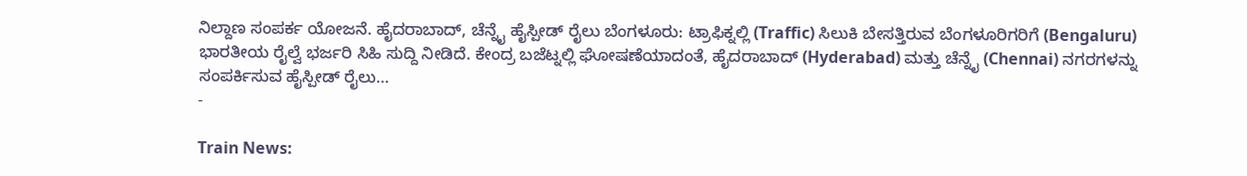ನಿಲ್ದಾಣ ಸಂಪರ್ಕ ಯೋಜನೆ. ಹೈದರಾಬಾದ್, ಚೆನ್ನೈ ಹೈಸ್ಪೀಡ್ ರೈಲು ಬೆಂಗಳೂರು: ಟ್ರಾಫಿಕ್ನಲ್ಲಿ (Traffic) ಸಿಲುಕಿ ಬೇಸತ್ತಿರುವ ಬೆಂಗಳೂರಿಗರಿಗೆ (Bengaluru) ಭಾರತೀಯ ರೈಲ್ವೆ ಭರ್ಜರಿ ಸಿಹಿ ಸುದ್ದಿ ನೀಡಿದೆ. ಕೇಂದ್ರ ಬಜೆಟ್ನಲ್ಲಿ ಘೋಷಣೆಯಾದಂತೆ, ಹೈದರಾಬಾದ್ (Hyderabad) ಮತ್ತು ಚೆನ್ನೈ (Chennai) ನಗರಗಳನ್ನು ಸಂಪರ್ಕಿಸುವ ಹೈಸ್ಪೀಡ್ ರೈಲು…
-

Train News: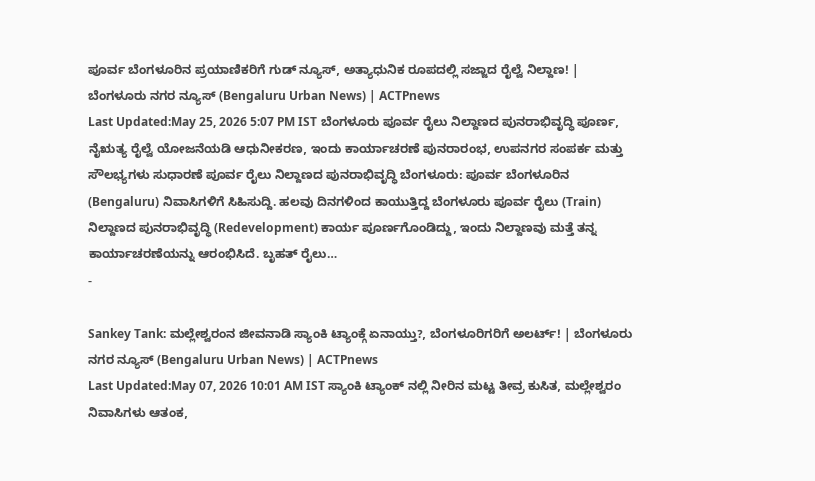ಪೂರ್ವ ಬೆಂಗಳೂರಿನ ಪ್ರಯಾಣಿಕರಿಗೆ ಗುಡ್ ನ್ಯೂಸ್, ಅತ್ಯಾಧುನಿಕ ರೂಪದಲ್ಲಿ ಸಜ್ಜಾದ ರೈಲ್ವೆ ನಿಲ್ದಾಣ! | ಬೆಂಗಳೂರು ನಗರ ನ್ಯೂಸ್ (Bengaluru Urban News) | ACTPnews
Last Updated:May 25, 2026 5:07 PM IST ಬೆಂಗಳೂರು ಪೂರ್ವ ರೈಲು ನಿಲ್ದಾಣದ ಪುನರಾಭಿವೃದ್ಧಿ ಪೂರ್ಣ, ನೈಋತ್ಯ ರೈಲ್ವೆ ಯೋಜನೆಯಡಿ ಆಧುನೀಕರಣ, ಇಂದು ಕಾರ್ಯಾಚರಣೆ ಪುನರಾರಂಭ, ಉಪನಗರ ಸಂಪರ್ಕ ಮತ್ತು ಸೌಲಭ್ಯಗಳು ಸುಧಾರಣೆ ಪೂರ್ವ ರೈಲು ನಿಲ್ದಾಣದ ಪುನರಾಭಿವೃದ್ಧಿ ಬೆಂಗಳೂರು: ಪೂರ್ವ ಬೆಂಗಳೂರಿನ (Bengaluru) ನಿವಾಸಿಗಳಿಗೆ ಸಿಹಿಸುದ್ದಿ. ಹಲವು ದಿನಗಳಿಂದ ಕಾಯುತ್ತಿದ್ದ ಬೆಂಗಳೂರು ಪೂರ್ವ ರೈಲು (Train) ನಿಲ್ದಾಣದ ಪುನರಾಭಿವೃದ್ಧಿ (Redevelopment) ಕಾರ್ಯ ಪೂರ್ಣಗೊಂಡಿದ್ದು, ಇಂದು ನಿಲ್ದಾಣವು ಮತ್ತೆ ತನ್ನ ಕಾರ್ಯಾಚರಣೆಯನ್ನು ಆರಂಭಿಸಿದೆ. ಬೃಹತ್ ರೈಲು…
-

Sankey Tank: ಮಲ್ಲೇಶ್ವರಂನ ಜೀವನಾಡಿ ಸ್ಯಾಂಕಿ ಟ್ಯಾಂಕ್ಗೆ ಏನಾಯ್ತು?, ಬೆಂಗಳೂರಿಗರಿಗೆ ಅಲರ್ಟ್! | ಬೆಂಗಳೂರು ನಗರ ನ್ಯೂಸ್ (Bengaluru Urban News) | ACTPnews
Last Updated:May 07, 2026 10:01 AM IST ಸ್ಯಾಂಕಿ ಟ್ಯಾಂಕ್ ನಲ್ಲಿ ನೀರಿನ ಮಟ್ಟ ತೀವ್ರ ಕುಸಿತ, ಮಲ್ಲೇಶ್ವರಂ ನಿವಾಸಿಗಳು ಆತಂಕ,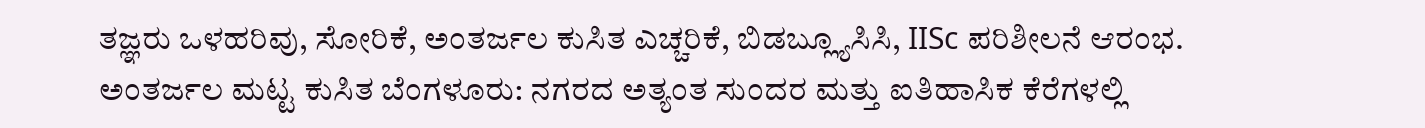ತಜ್ಞರು ಒಳಹರಿವು, ಸೋರಿಕೆ, ಅಂತರ್ಜಲ ಕುಸಿತ ಎಚ್ಚರಿಕೆ, ಬಿಡಬ್ಲ್ಯೂಸಿಸಿ, IISc ಪರಿಶೀಲನೆ ಆರಂಭ. ಅಂತರ್ಜಲ ಮಟ್ಟ ಕುಸಿತ ಬೆಂಗಳೂರು: ನಗರದ ಅತ್ಯಂತ ಸುಂದರ ಮತ್ತು ಐತಿಹಾಸಿಕ ಕೆರೆಗಳಲ್ಲಿ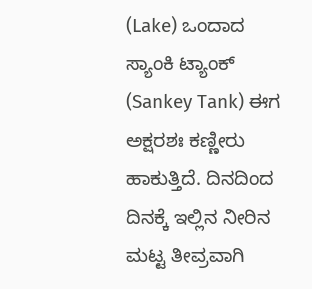(Lake) ಒಂದಾದ ಸ್ಯಾಂಕಿ ಟ್ಯಾಂಕ್ (Sankey Tank) ಈಗ ಅಕ್ಷರಶಃ ಕಣ್ಣೀರು ಹಾಕುತ್ತಿದೆ. ದಿನದಿಂದ ದಿನಕ್ಕೆ ಇಲ್ಲಿನ ನೀರಿನ ಮಟ್ಟ ತೀವ್ರವಾಗಿ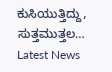ಕುಸಿಯುತ್ತಿದ್ದು, ಸುತ್ತಮುತ್ತಲ…
Latest News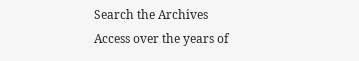Search the Archives
Access over the years of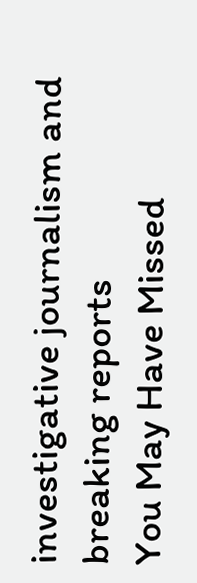investigative journalism and breaking reports
You May Have Missed